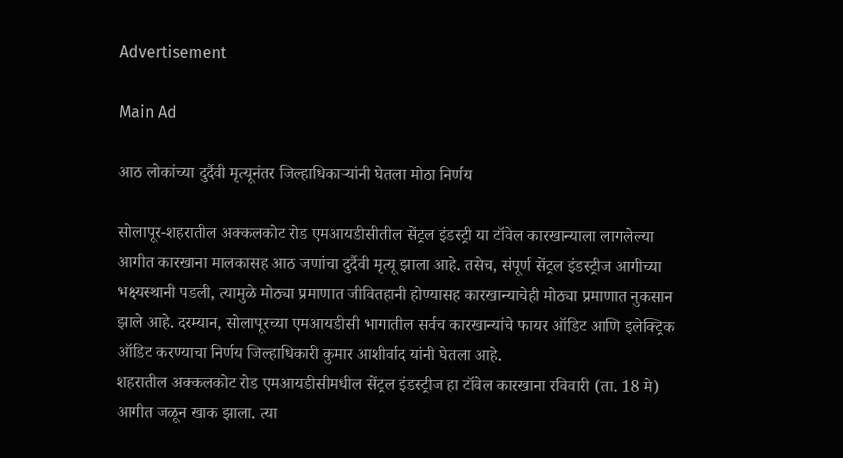Advertisement

Main Ad

आठ लोकांच्या दुर्दैवी मृत्यूनंतर जिल्हाधिकाऱ्यांनी घेतला मोठा निर्णय

सोलापूर-शहरातील अक्कलकोट रोड एमआयडीसीतील सेंट्रल इंडस्ट्री या टॉवेल कारखान्याला लागलेल्या आगीत कारखाना मालकासह आठ जणांचा दुर्दैवी मृत्यू झाला आहे. तसेच, संपूर्ण सेंट्रल इंडस्ट्रीज आगीच्या भक्ष्यस्थानी पडली, त्यामुळे मोठ्या प्रमाणात जीवितहानी होण्यासह कारखान्याचेही मोठ्या प्रमाणात नुकसान झाले आहे. दरम्यान, सोलापूरच्या एमआयडीसी भागातील सर्वच कारखान्यांचे फायर ऑडिट आणि इलेक्ट्रिक ऑडिट करण्याचा निर्णय जिल्हाधिकारी कुमार आशीर्वाद यांनी घेतला आहे.
शहरातील अक्कलकोट रोड एमआयडीसीमधील सेंट्रल इंडस्ट्रीज हा टॉवेल कारखाना रविवारी (ता. 18 मे) आगीत जळून खाक झाला. त्या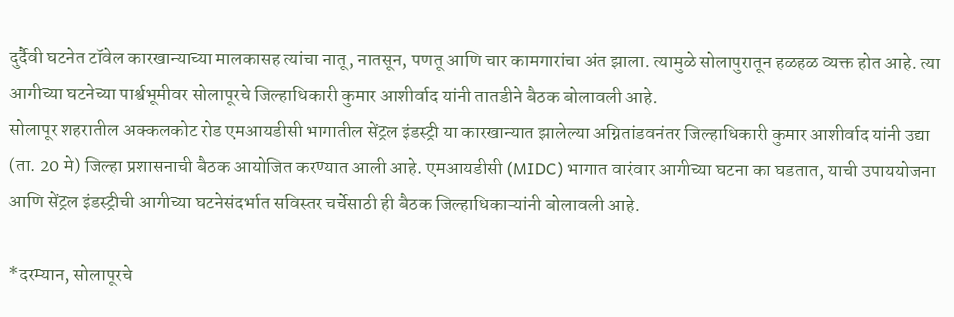दुर्दैवी घटनेत टॉवेल कारखान्याच्या मालकासह त्यांचा नातू, नातसून, पणतू आणि चार कामगारांचा अंत झाला. त्यामुळे सोलापुरातून हळहळ व्यक्त होत आहे. त्या आगीच्या घटनेच्या पार्श्वभूमीवर सोलापूरचे जिल्हाधिकारी कुमार आशीर्वाद यांनी तातडीने बैठक बोलावली आहे.
सोलापूर शहरातील अक्कलकोट रोड एमआयडीसी भागातील सेंट्रल इंडस्ट्री या कारखान्यात झालेल्या अग्नितांडवनंतर जिल्हाधिकारी कुमार आशीर्वाद यांनी उद्या (ता. 20 मे) जिल्हा प्रशासनाची बैठक आयोजित करण्यात आली आहे. एमआयडीसी (MIDC) भागात वारंवार आगीच्या घटना का घडतात, याची उपाययोजना आणि सेंट्रल इंडस्ट्रीची आगीच्या घटनेसंदर्भात सविस्तर चर्चेसाठी ही बैठक जिल्हाधिकाऱ्यांनी बोलावली आहे.

*दरम्यान, सोलापूरचे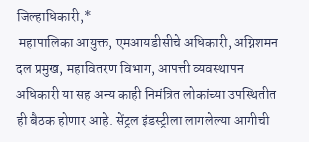जिल्हाधिकारी,*
 महापालिका आयुक्त, एमआयडीसीचे अधिकारी, अग्निशमन दल प्रमुख, महावितरण विभाग, आपत्ती व्यवस्थापन अधिकारी या सह अन्य काही निमंत्रित लोकांच्या उपस्थितीत ही बैठक होणार आहे. सेंट्रल इंडस्ट्रीला लागलेल्या आगीची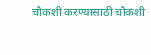चौकशी करण्यासाठी चौकशी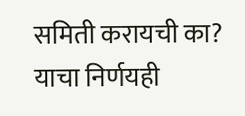समिती करायची का? याचा निर्णयही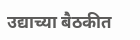उद्याच्या बैठकीत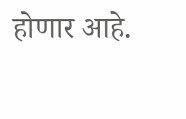होणार आहे.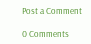Post a Comment

0 Comments